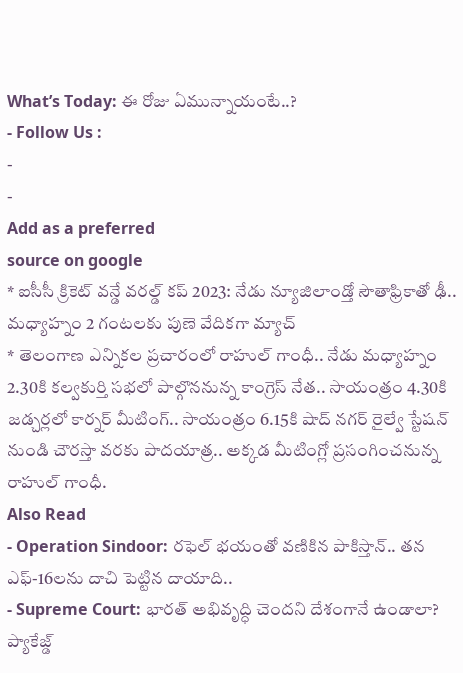What’s Today: ఈ రోజు ఏమున్నాయంటే..?
- Follow Us :
-
-
Add as a preferred
source on google
* ఐసీసీ క్రికెట్ వన్డే వరల్డ్ కప్ 2023: నేడు న్యూజిలాండ్తో సౌతాఫ్రికాతో ఢీ.. మధ్యాహ్నం 2 గంటలకు పుణె వేదికగా మ్యాచ్
* తెలంగాణ ఎన్నికల ప్రచారంలో రాహుల్ గాంధీ.. నేడు మధ్యాహ్నం 2.30కి కల్వకుర్తి సభలో పాల్గొననున్న కాంగ్రెస్ నేత.. సాయంత్రం 4.30కి జడ్చర్లలో కార్నర్ మీటింగ్.. సాయంత్రం 6.15కి షాద్ నగర్ రైల్వే స్టేషన్ నుండి చౌరస్తా వరకు పాదయాత్ర.. అక్కడ మీటింగ్లో ప్రసంగించనున్న రాహుల్ గాంధీ.
Also Read
- Operation Sindoor: రఫెల్ భయంతో వణికిన పాకిస్తాన్.. తన ఎఫ్-16లను దాచి పెట్టిన దాయాది..
- Supreme Court: భారత్ అభివృద్ధి చెందని దేశంగానే ఉండాలా? ప్యాకేజ్డ్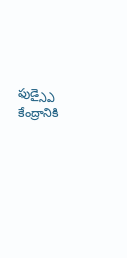ఫుడ్స్పై కేంద్రానికి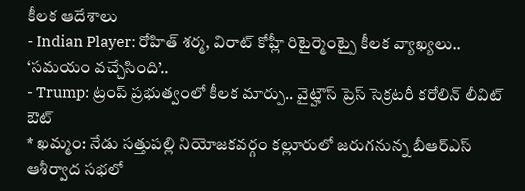కీలక ఆదేశాలు
- Indian Player: రోహిత్ శర్మ, విరాట్ కోహ్లీ రిటైర్మెంట్పై కీలక వ్యాఖ్యలు.. ‘సమయం వచ్చేసింది’..
- Trump: ట్రంప్ ప్రభుత్వంలో కీలక మార్పు.. వైట్హౌస్ ప్రెస్ సెక్రటరీ కరోలిన్ లీవిట్ ఔట్
* ఖమ్మం: నేడు సత్తుపల్లి నియోజకవర్గం కల్లూరులో జరుగనున్న బీఆర్ఎస్ ఆశీర్వాద సభలో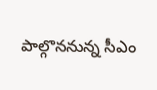పాల్గొననున్న సీఎం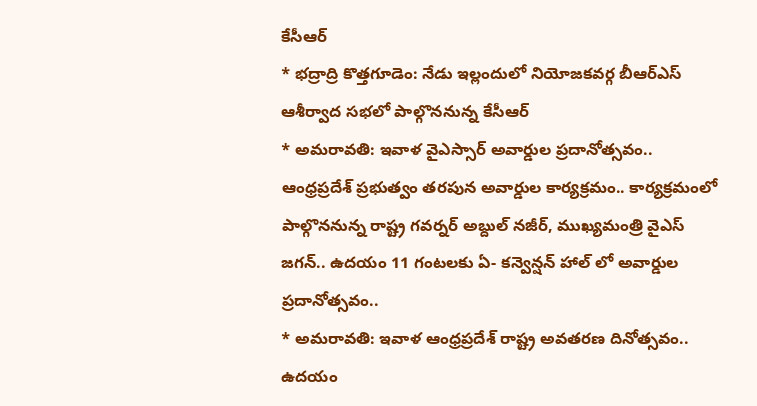కేసీఆర్
* భద్రాద్రి కొత్తగూడెం: నేడు ఇల్లందులో నియోజకవర్గ బీఆర్ఎస్ ఆశీర్వాద సభలో పాల్గొననున్న కేసీఆర్
* అమరావతి: ఇవాళ వైఎస్సార్ అవార్డుల ప్రదానోత్సవం.. ఆంధ్రప్రదేశ్ ప్రభుత్వం తరపున అవార్డుల కార్యక్రమం.. కార్యక్రమంలో పాల్గొననున్న రాష్ట్ర గవర్నర్ అబ్దుల్ నజీర్, ముఖ్యమంత్రి వైఎస్ జగన్.. ఉదయం 11 గంటలకు ఏ- కన్వెన్షన్ హాల్ లో అవార్డుల ప్రదానోత్సవం..
* అమరావతి: ఇవాళ ఆంధ్రప్రదేశ్ రాష్ట్ర అవతరణ దినోత్సవం.. ఉదయం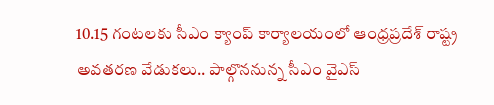10.15 గంటలకు సీఎం క్యాంప్ కార్యాలయంలో ఆంధ్రప్రదేశ్ రాష్ట్ర అవతరణ వేడుకలు.. పాల్గొననున్న సీఎం వైఎస్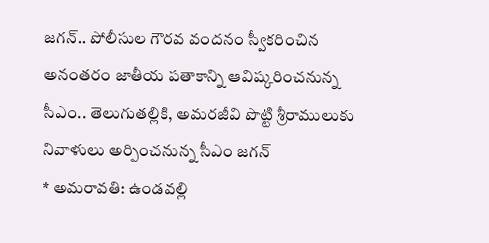జగన్.. పోలీసుల గౌరవ వందనం స్వీకరించిన అనంతరం జాతీయ పతాకాన్ని ఆవిష్కరించనున్న సీఎం.. తెలుగుతల్లికి, అమరజీవి పొట్టి శ్రీరాములుకు నివాళులు అర్పించనున్న సీఎం జగన్
* అమరావతి: ఉండవల్లి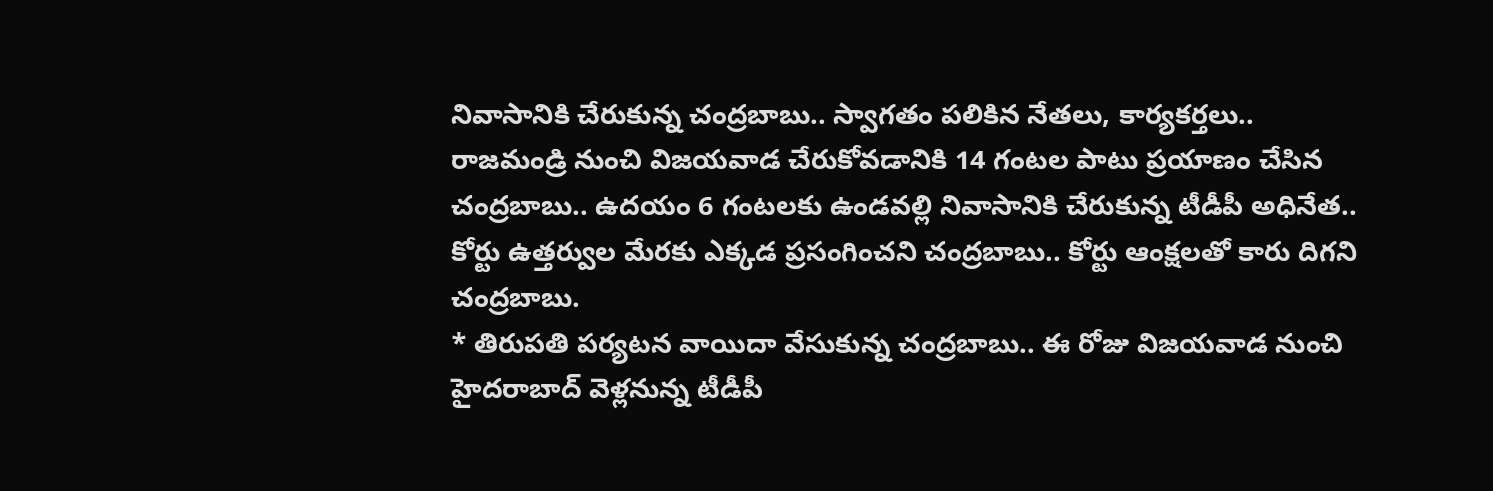నివాసానికి చేరుకున్న చంద్రబాబు.. స్వాగతం పలికిన నేతలు, కార్యకర్తలు.. రాజమండ్రి నుంచి విజయవాడ చేరుకోవడానికి 14 గంటల పాటు ప్రయాణం చేసిన చంద్రబాబు.. ఉదయం 6 గంటలకు ఉండవల్లి నివాసానికి చేరుకున్న టీడీపీ అధినేత.. కోర్టు ఉత్తర్వుల మేరకు ఎక్కడ ప్రసంగించని చంద్రబాబు.. కోర్టు ఆంక్షలతో కారు దిగని చంద్రబాబు.
* తిరుపతి పర్యటన వాయిదా వేసుకున్న చంద్రబాబు.. ఈ రోజు విజయవాడ నుంచి హైదరాబాద్ వెళ్లనున్న టీడీపీ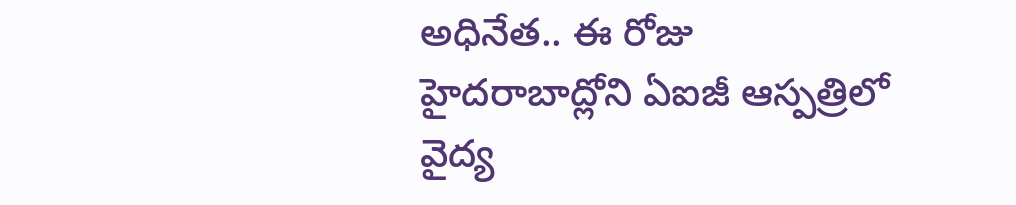అధినేత.. ఈ రోజు హైదరాబాద్లోని ఏఐజీ ఆస్పత్రిలో వైద్య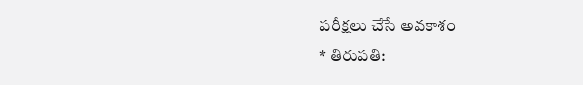పరీక్షలు చేసే అవకాశం
* తిరుపతి: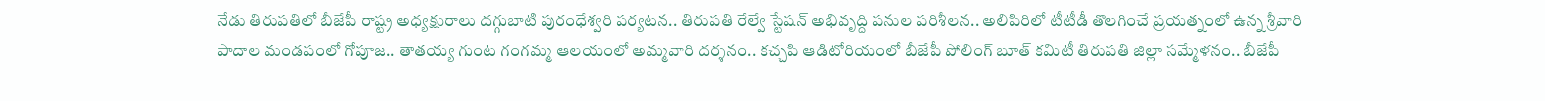నేడు తిరుపతిలో బీజేపీ రాష్ట్ర అధ్యక్షురాలు దగ్గుబాటి పురంధేశ్వరి పర్యటన.. తిరుపతి రేల్వే స్టేషన్ అభివృద్ది పనుల పరిశీలన.. అలిపిరిలో టీటీడీ తొలగించే ప్రయత్నంలో ఉన్న శ్రీవారి పాదాల మండపంలో గోపూజ.. తాతయ్య గుంట గంగమ్మ ఆలయంలో అమ్మవారి దర్శనం.. కచ్చపి ఆడిటోరియంలో బీజేపీ పోలింగ్ బూత్ కమిటీ తిరుపతి జిల్లా సమ్మేళనం.. బీజేపీ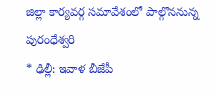జిల్లా కార్యవర్గ సమావేశంలో పాల్గొననున్న పురంధేశ్వరి
* ఢిల్లీ: ఇవాళ బీజేపీ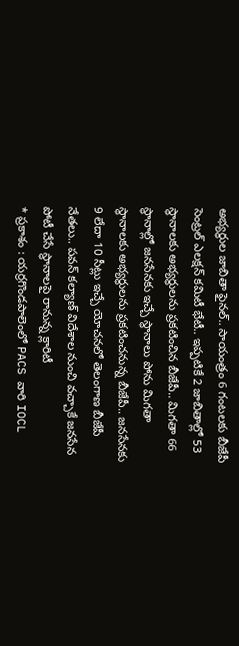అభ్యర్థుల జాబితా ఫైనల్.. సాయంత్రం 6 గంటలకు బీజేపీ సెంట్రల్ ఎలక్షన్ కమిటీ భేటీ.. ఇప్పటికే 2 జాబితాల్లో 53 స్థానాలకు అభ్యర్థులను ప్రకటించిన బీజేపీ.. మిగతా 66 స్థానాల్లో జనసేనకు ఇచ్చే స్థానాలు పోను మిగతా స్థానాలకు అభ్యర్థులను ప్రకటించనున్న బీజేపీ.. జనసేనకు 9 లేదా 10 సీట్లు ఇచ్చే యోచనలో తెలంగాణ బీజేపీ నేతలు.. పవన్ కల్యాణ్ విదేశాల నుంచి వచ్చాకే జనసేన పోటీ చేసే స్థానాలపై రానున్న క్లారిటీ
* ప్రకాశం : యర్రగొండపాలెంలో PACS వారి IOCL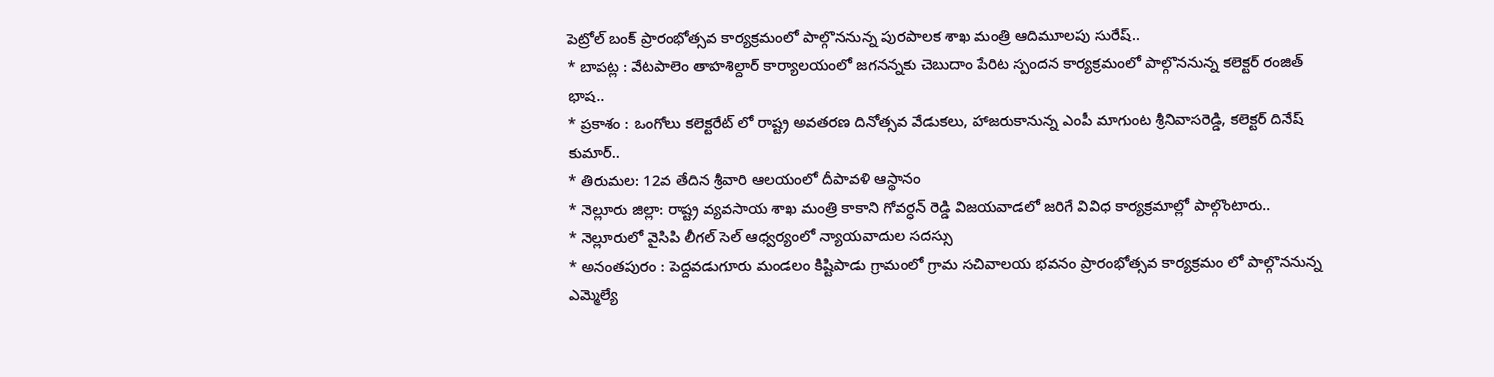పెట్రోల్ బంక్ ప్రారంభోత్సవ కార్యక్రమంలో పాల్గొననున్న పురపాలక శాఖ మంత్రి ఆదిమూలపు సురేష్..
* బాపట్ల : వేటపాలెం తాహశిల్దార్ కార్యాలయంలో జగనన్నకు చెబుదాం పేరిట స్పందన కార్యక్రమంలో పాల్గొననున్న కలెక్టర్ రంజిత్ భాష..
* ప్రకాశం : ఒంగోలు కలెక్టరేట్ లో రాష్ట్ర అవతరణ దినోత్సవ వేడుకలు, హాజరుకానున్న ఎంపీ మాగుంట శ్రీనివాసరెడ్డి, కలెక్టర్ దినేష్ కుమార్..
* తిరుమల: 12వ తేదిన శ్రీవారి ఆలయంలో దీపావళి ఆస్థానం
* నెల్లూరు జిల్లా: రాష్ట్ర వ్యవసాయ శాఖ మంత్రి కాకాని గోవర్ధన్ రెడ్డి విజయవాడలో జరిగే వివిధ కార్యక్రమాల్లో పాల్గొంటారు..
* నెల్లూరులో వైసిపి లీగల్ సెల్ ఆధ్వర్యంలో న్యాయవాదుల సదస్సు
* అనంతపురం : పెద్దవడుగూరు మండలం కిష్టిపాడు గ్రామంలో గ్రామ సచివాలయ భవనం ప్రారంభోత్సవ కార్యక్రమం లో పాల్గొననున్న ఎమ్మెల్యే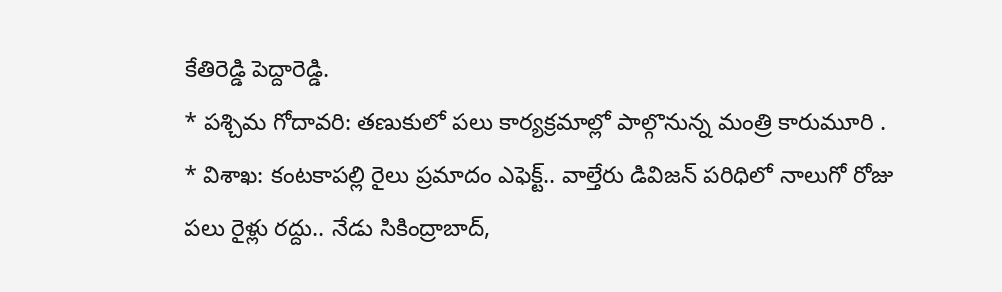కేతిరెడ్డి పెద్దారెడ్డి.
* పశ్చిమ గోదావరి: తణుకులో పలు కార్యక్రమాల్లో పాల్గొనున్న మంత్రి కారుమూరి .
* విశాఖ: కంటకాపల్లి రైలు ప్రమాదం ఎఫెక్ట్.. వాల్తేరు డివిజన్ పరిధిలో నాలుగో రోజు పలు రైళ్లు రద్దు.. నేడు సికింద్రాబాద్,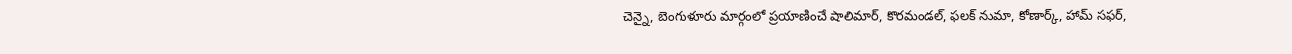చెన్నై, బెంగుళూరు మార్గంలో ప్రయాణించే షాలిమార్, కొరమండల్, ఫలక్ నుమా, కోణార్క్, హామ్ సఫర్,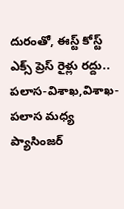దురంతో, ఈస్ట్ కోస్ట్ ఎక్స్ ప్రెస్ రైళ్లు రద్దు.. పలాస-విశాఖ,విశాఖ-పలాస మధ్య ప్యాసింజర్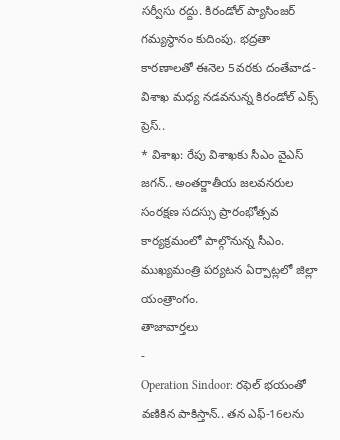సర్వీసు రద్దు. కిరండోల్ ప్యాసింజర్ గమ్యస్థానం కుదింపు. భద్రతా కారణాలతో ఈనెల 5వరకు దంతేవాడ-విశాఖ మధ్య నడవనున్న కిరండోల్ ఎక్స్ ప్రెస్..
* విశాఖ: రేపు విశాఖకు సీఎం వైఎస్ జగన్.. అంతర్జాతీయ జలవనరుల సంరక్షణ సదస్సు ప్రారంభోత్సవ కార్యక్రమంలో పాల్గొనున్న సీఎం. ముఖ్యమంత్రి పర్యటన ఏర్పాట్లలో జిల్లా యంత్రాంగం.
తాజావార్తలు
-
Operation Sindoor: రఫెల్ భయంతో వణికిన పాకిస్తాన్.. తన ఎఫ్-16లను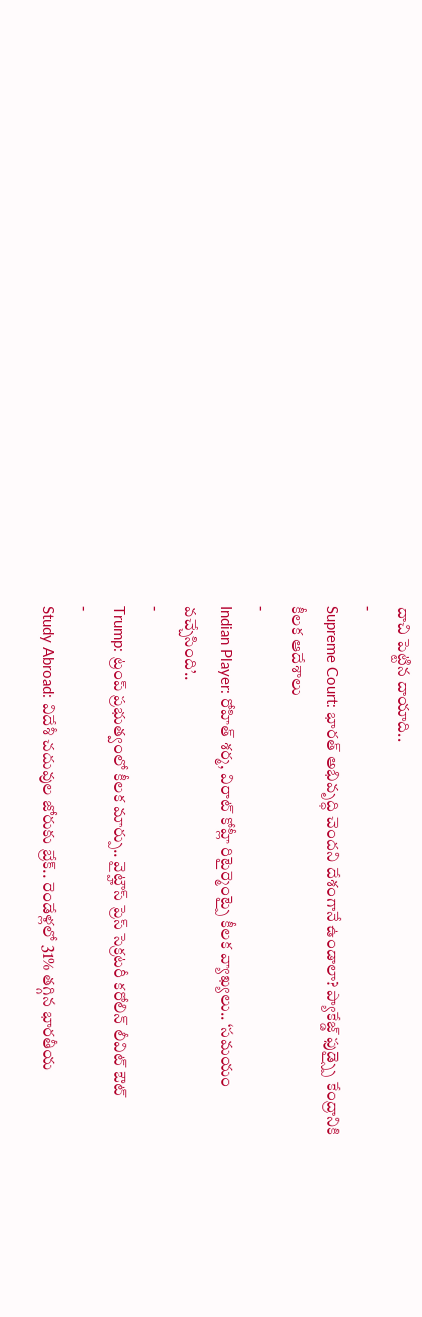దాచి పెట్టిన దాయాది..
-
Supreme Court: భారత్ అభివృద్ధి చెందని దేశంగానే ఉండాలా? ప్యాకేజ్డ్ ఫుడ్స్పై కేంద్రానికి కీలక ఆదేశాలు
-
Indian Player: రోహిత్ శర్మ, విరాట్ కోహ్లీ రిటైర్మెంట్పై కీలక వ్యాఖ్యలు.. ‘సమయం వచ్చేసింది’..
-
Trump: ట్రంప్ ప్రభుత్వంలో కీలక మార్పు.. వైట్హౌస్ ప్రెస్ సెక్రటరీ కరోలిన్ లీవిట్ ఔట్
-
Study Abroad: విదేశీ చదువుల జోరుకు బ్రేక్.. రెండేళ్లలో 31% తగ్గిన భారతీయ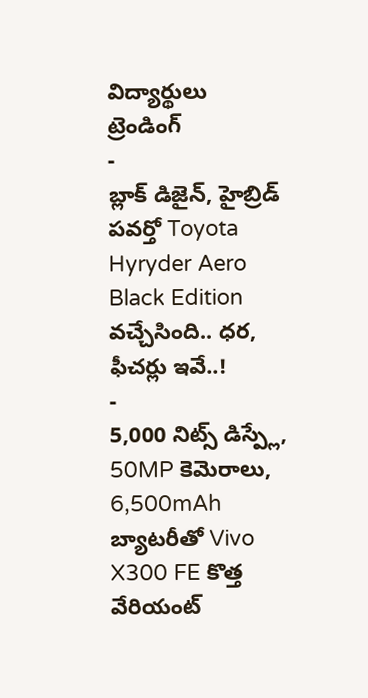విద్యార్థులు
ట్రెండింగ్
-
బ్లాక్ డిజైన్, హైబ్రిడ్ పవర్తో Toyota Hyryder Aero Black Edition వచ్చేసింది.. ధర, ఫీచర్లు ఇవే..!
-
5,000 నిట్స్ డిస్ప్లే, 50MP కెమెరాలు, 6,500mAh బ్యాటరీతో Vivo X300 FE కొత్త వేరియంట్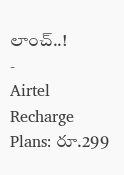లాంచ్..!
-
Airtel Recharge Plans: రూ.299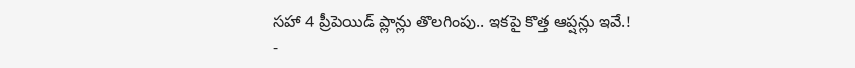సహా 4 ప్రీపెయిడ్ ప్లాన్లు తొలగింపు.. ఇకపై కొత్త ఆప్షన్లు ఇవే.!
-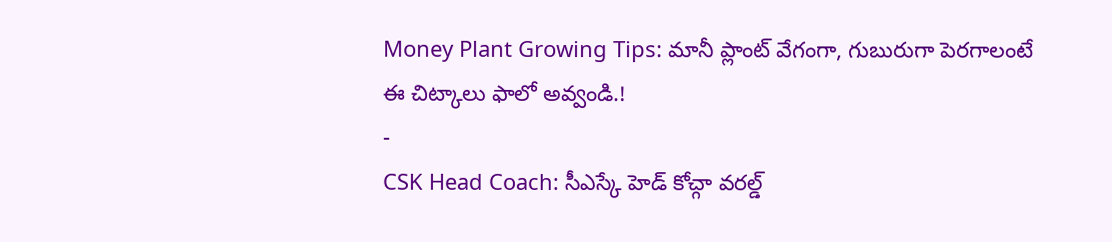Money Plant Growing Tips: మానీ ప్లాంట్ వేగంగా, గుబురుగా పెరగాలంటే ఈ చిట్కాలు ఫాలో అవ్వండి.!
-
CSK Head Coach: సీఎస్కే హెడ్ కోచ్గా వరల్డ్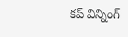కప్ విన్నింగ్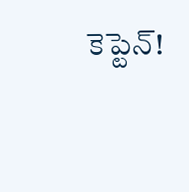కెప్టెన్!